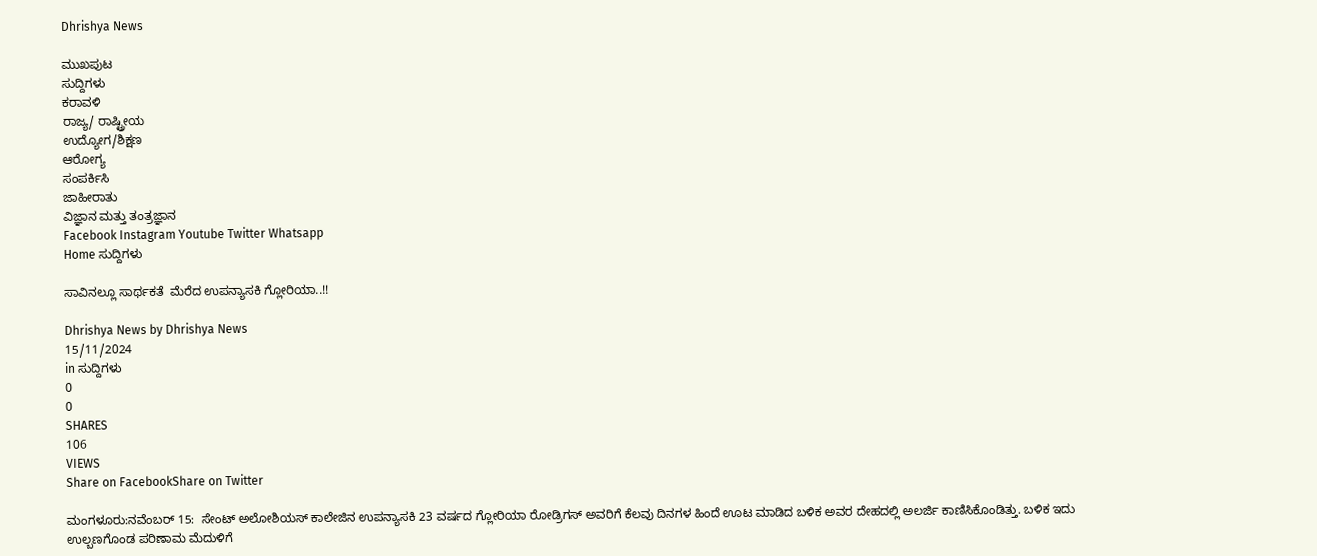Dhrishya News

ಮುಖಪುಟ
ಸುದ್ದಿಗಳು
ಕರಾವಳಿ
ರಾಜ್ಯ/ ರಾಷ್ಟ್ರೀಯ
ಉದ್ಯೋಗ/ಶಿಕ್ಷಣ
ಆರೋಗ್ಯ
ಸಂಪರ್ಕಿಸಿ
ಜಾಹೀರಾತು
ವಿಜ್ಞಾನ ಮತ್ತು ತಂತ್ರಜ್ಞಾನ
Facebook Instagram Youtube Twitter Whatsapp
Home ಸುದ್ದಿಗಳು

ಸಾವಿನಲ್ಲೂ ಸಾರ್ಥಕತೆ  ಮೆರೆದ ಉಪನ್ಯಾಸಕಿ ಗ್ಲೋರಿಯಾ..!!

Dhrishya News by Dhrishya News
15/11/2024
in ಸುದ್ದಿಗಳು
0
0
SHARES
106
VIEWS
Share on FacebookShare on Twitter

ಮಂಗಳೂರು:ನವೆಂಬರ್ 15:  ಸೇಂಟ್ ಅಲೋಶಿಯಸ್ ಕಾಲೇಜಿನ ಉಪನ್ಯಾಸಕಿ 23 ವರ್ಷದ ಗ್ಲೋರಿಯಾ ರೋಡ್ರಿಗಸ್ ಅವರಿಗೆ ಕೆಲವು ದಿನಗಳ ಹಿಂದೆ ಊಟ ಮಾಡಿದ ಬಳಿಕ ಅವರ ದೇಹದಲ್ಲಿ ಅಲರ್ಜಿ ಕಾಣಿಸಿಕೊಂಡಿತ್ತು. ಬಳಿಕ ಇದು ಉಲ್ಬಣಗೊಂಡ ಪರಿಣಾಮ ಮೆದುಳಿಗೆ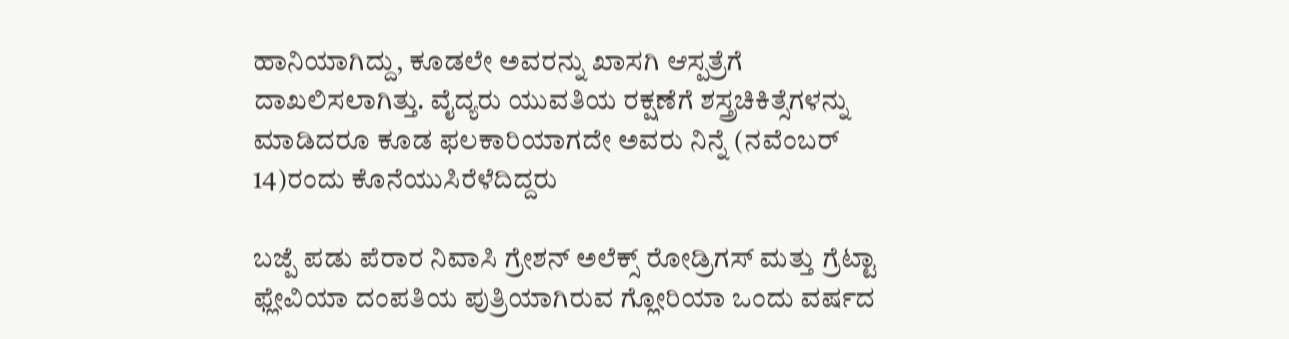ಹಾನಿಯಾಗಿದ್ದು, ಕೂಡಲೇ ಅವರನ್ನು ಖಾಸಗಿ ಆಸ್ಪತ್ರೆಗೆ ದಾಖಲಿಸಲಾಗಿತ್ತು. ವೈದ್ಯರು ಯುವತಿಯ ರಕ್ಷಣೆಗೆ ಶಸ್ತ್ರಚಿಕಿತ್ಸೆಗಳನ್ನು ಮಾಡಿದರೂ ಕೂಡ ಫಲಕಾರಿಯಾಗದೇ ಅವರು ನಿನ್ನೆ (ನವೆಂಬರ್ 14)ರಂದು ಕೊನೆಯುಸಿರೆಳೆದಿದ್ದರು

ಬಜ್ಪೆ ಪಡು ಪೆರಾರ ನಿವಾಸಿ ಗ್ರೇಶನ್ ಅಲೆಕ್ಸ್ ರೋಡ್ರಿಗಸ್ ಮತ್ತು ಗ್ರೆಟ್ಟಾ ಫ್ಲೇವಿಯಾ ದಂಪತಿಯ ಪುತ್ರಿಯಾಗಿರುವ ಗ್ಲೋರಿಯಾ ಒಂದು ವರ್ಷದ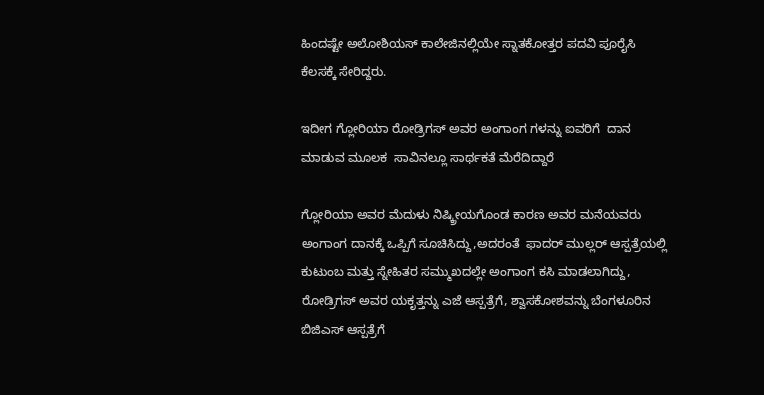ಹಿಂದಷ್ಟೇ ಅಲೋಶಿಯಸ್ ಕಾಲೇಜಿನಲ್ಲಿಯೇ ಸ್ನಾತಕೋತ್ತರ ಪದವಿ ಪೂರೈಸಿ ಕೆಲಸಕ್ಕೆ ಸೇರಿದ್ದರು.

ಇದೀಗ ಗ್ಲೋರಿಯಾ ರೋಡ್ರಿಗಸ್ ಅವರ ಅಂಗಾಂಗ ಗಳನ್ನು ಐವರಿಗೆ  ದಾನ ಮಾಡುವ ಮೂಲಕ  ಸಾವಿನಲ್ಲೂ ಸಾರ್ಥಕತೆ ಮೆರೆದಿದ್ದಾರೆ

ಗ್ಲೋರಿಯಾ ಅವರ ಮೆದುಳು ನಿಷ್ಕ್ರೀಯಗೊಂಡ ಕಾರಣ ಅವರ ಮನೆಯವರು ಅಂಗಾಂಗ ದಾನಕ್ಕೆ ಒಪ್ಪಿಗೆ ಸೂಚಿಸಿದ್ದು,ಅದರಂತೆ  ಫಾದರ್ ಮುಲ್ಲರ್ ಆಸ್ಪತ್ರೆಯಲ್ಲಿ ಕುಟುಂಬ ಮತ್ತು ಸ್ನೇಹಿತರ ಸಮ್ಮುಖದಲ್ಲೇ ಅಂಗಾಂಗ ಕಸಿ ಮಾಡಲಾಗಿದ್ದು, ರೋಡ್ರಿಗಸ್ ಅವರ ಯಕೃತ್ತನ್ನು ಎಜೆ ಆಸ್ಪತ್ರೆಗೆ, ಶ್ವಾಸಕೋಶವನ್ನು ಬೆಂಗಳೂರಿನ ಬಿಜಿಎಸ್ ಆಸ್ಪತ್ರೆಗೆ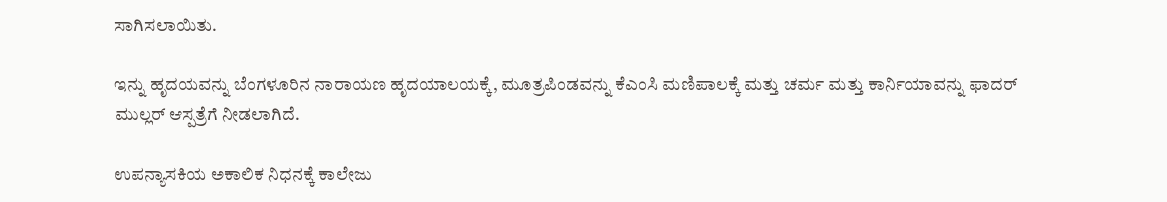ಸಾಗಿಸಲಾಯಿತು.

ಇನ್ನು ಹೃದಯವನ್ನು ಬೆಂಗಳೂರಿನ ನಾರಾಯಣ ಹೃದಯಾಲಯಕ್ಕೆ, ಮೂತ್ರಪಿಂಡವನ್ನು ಕೆಎಂಸಿ ಮಣಿಪಾಲಕ್ಕೆ ಮತ್ತು ಚರ್ಮ ಮತ್ತು ಕಾರ್ನಿಯಾವನ್ನು ಫಾದರ್ ಮುಲ್ಲರ್ ಆಸ್ಪತ್ರೆಗೆ ನೀಡಲಾಗಿದೆ.

ಉಪನ್ಯಾಸಕಿಯ ಅಕಾಲಿಕ ನಿಧನಕ್ಕೆ ಕಾಲೇಜು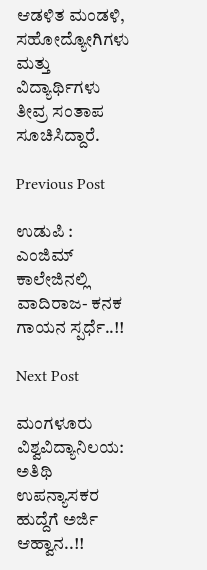ಆಡಳಿತ ಮಂಡಳಿ, ಸಹೋದ್ಯೋಗಿಗಳು ಮತ್ತು ವಿದ್ಯಾರ್ಥಿಗಳು ತೀವ್ರ ಸಂತಾಪ ಸೂಚಿಸಿದ್ದಾರೆ.

Previous Post

ಉಡುಪಿ : ಎಂಜಿಮ್ ಕಾಲೇಜಿನಲ್ಲಿ ವಾದಿರಾಜ- ಕನಕ ಗಾಯನ ಸ್ಪರ್ಧೆ..!!

Next Post

ಮಂಗಳೂರು ವಿಶ್ವವಿದ್ಯಾನಿಲಯ: ಅತಿಥಿ ಉಪನ್ಯಾಸಕರ ಹುದ್ದೆಗೆ ಅರ್ಜಿ ಆಹ್ವಾನ..!!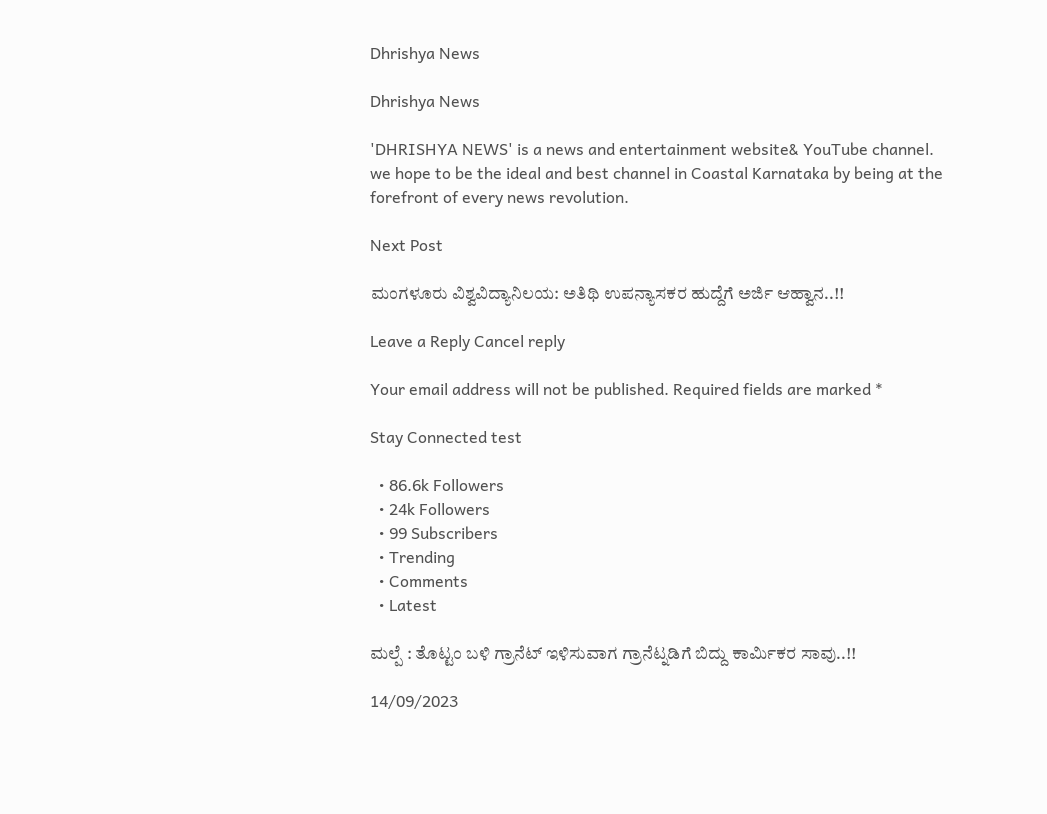Dhrishya News

Dhrishya News

'DHRISHYA NEWS' is a news and entertainment website& YouTube channel. we hope to be the ideal and best channel in Coastal Karnataka by being at the forefront of every news revolution.

Next Post

ಮಂಗಳೂರು ವಿಶ್ವವಿದ್ಯಾನಿಲಯ: ಅತಿಥಿ ಉಪನ್ಯಾಸಕರ ಹುದ್ದೆಗೆ ಅರ್ಜಿ ಆಹ್ವಾನ..!!

Leave a Reply Cancel reply

Your email address will not be published. Required fields are marked *

Stay Connected test

  • 86.6k Followers
  • 24k Followers
  • 99 Subscribers
  • Trending
  • Comments
  • Latest

ಮಲ್ಪೆ : ತೊಟ್ಟಂ ಬಳಿ ಗ್ರಾನೆಟ್ ಇಳಿಸುವಾಗ ಗ್ರಾನೆಟ್ನಡಿಗೆ ಬಿದ್ದು ಕಾರ್ಮಿಕರ ಸಾವು..!!

14/09/2023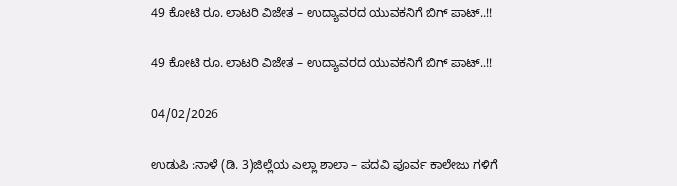49 ಕೋಟಿ ರೂ. ಲಾಟರಿ ವಿಜೇತ – ಉದ್ಯಾವರದ ಯುವಕನಿಗೆ ಬಿಗ್ ಪಾಟ್..!!

49 ಕೋಟಿ ರೂ. ಲಾಟರಿ ವಿಜೇತ – ಉದ್ಯಾವರದ ಯುವಕನಿಗೆ ಬಿಗ್ ಪಾಟ್..!!

04/02/2026

ಉಡುಪಿ :ನಾಳೆ (ಡಿ. 3)ಜಿಲ್ಲೆಯ ಎಲ್ಲಾ ಶಾಲಾ – ಪದವಿ ಪೂರ್ವ ಕಾಲೇಜು ಗಳಿಗೆ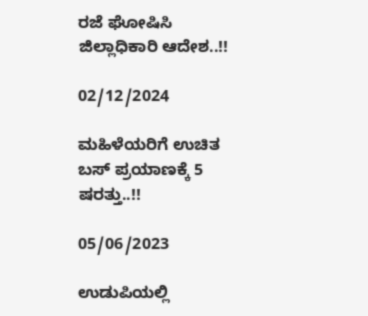ರಜೆ ಘೋಷಿಸಿ ಜಿಲ್ಲಾಧಿಕಾರಿ ಆದೇಶ..!!

02/12/2024

ಮಹಿಳೆಯರಿಗೆ ಉಚಿತ ಬಸ್ ಪ್ರಯಾಣಕ್ಕೆ 5 ಷರತ್ತು..!!

05/06/2023

ಉಡುಪಿಯಲ್ಲಿ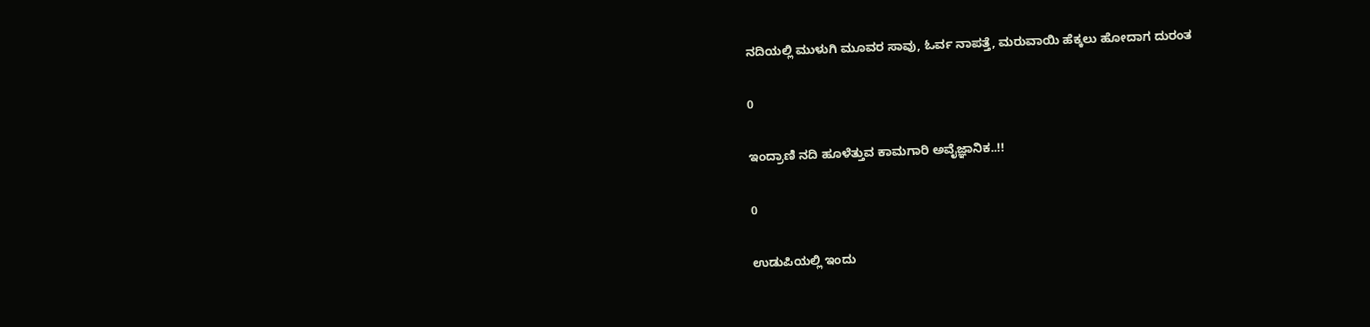ನದಿಯಲ್ಲಿ ಮುಳುಗಿ ಮೂವರ ಸಾವು, ಓರ್ವ ನಾಪತ್ತೆ, ಮರುವಾಯಿ ಹೆಕ್ಕಲು ಹೋದಾಗ ದುರಂತ

0

ಇಂದ್ರಾಣಿ ನದಿ ಹೂಳೆತ್ತುವ ಕಾಮಗಾರಿ ಅವೈಜ್ಞಾನಿಕ..!!

0

ಉಡುಪಿಯಲ್ಲಿ ಇಂದು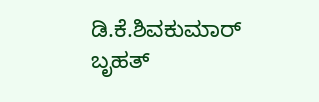ಡಿ.ಕೆ.ಶಿವಕುಮಾರ್‌ ಬೃಹತ್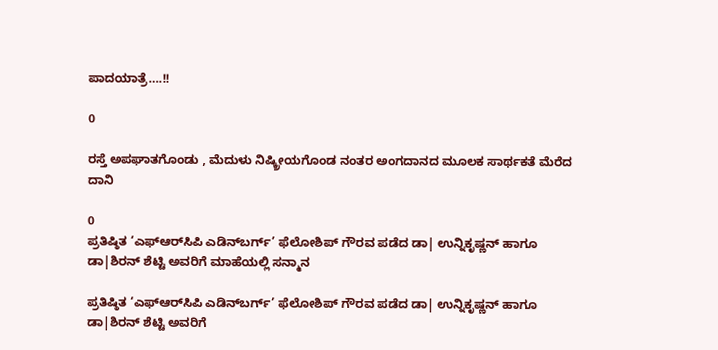ಪಾದಯಾತ್ರೆ….!!

0

ರಸ್ತೆ ಅಪಘಾತಗೊಂಡು , ಮೆದುಳು ನಿಷ್ಕ್ರೀಯಗೊಂಡ ನಂತರ ಅಂಗದಾನದ ಮೂಲಕ ಸಾರ್ಥಕತೆ ಮೆರೆದ ದಾನಿ

0
ಪ್ರತಿಷ್ಠಿತ ‘ಎಫ್‌ಆರ್‌ಸಿಪಿ ಎಡಿನ್‌ಬರ್ಗ್’ ಫೆಲೋಶಿಪ್ ಗೌರವ ಪಡೆದ ಡಾ| ಉನ್ನಿಕೃಷ್ಣನ್ ಹಾಗೂ ಡಾ|ಶಿರನ್ ಶೆಟ್ಟಿ ಅವರಿಗೆ ಮಾಹೆಯಲ್ಲಿ ಸನ್ಮಾನ

ಪ್ರತಿಷ್ಠಿತ ‘ಎಫ್‌ಆರ್‌ಸಿಪಿ ಎಡಿನ್‌ಬರ್ಗ್’ ಫೆಲೋಶಿಪ್ ಗೌರವ ಪಡೆದ ಡಾ| ಉನ್ನಿಕೃಷ್ಣನ್ ಹಾಗೂ ಡಾ|ಶಿರನ್ ಶೆಟ್ಟಿ ಅವರಿಗೆ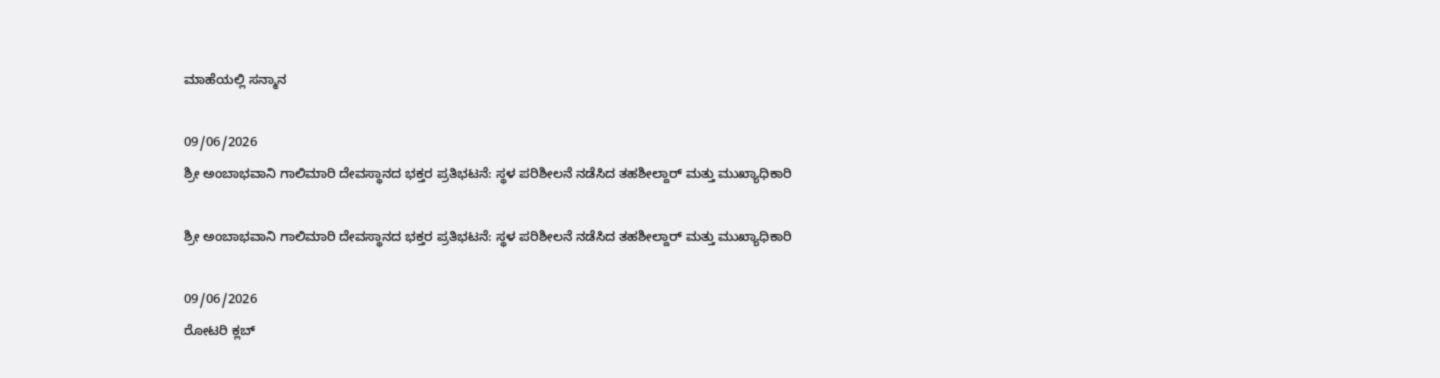ಮಾಹೆಯಲ್ಲಿ ಸನ್ಮಾನ

09/06/2026
ಶ್ರೀ ಅಂಬಾಭವಾನಿ ಗಾಲಿಮಾರಿ ದೇವಸ್ಥಾನದ ಭಕ್ತರ ಪ್ರತಿಭಟನೆ: ಸ್ಥಳ ಪರಿಶೀಲನೆ ನಡೆಸಿದ ತಹಶೀಲ್ದಾರ್ ಮತ್ತು ಮುಖ್ಯಾಧಿಕಾರಿ

ಶ್ರೀ ಅಂಬಾಭವಾನಿ ಗಾಲಿಮಾರಿ ದೇವಸ್ಥಾನದ ಭಕ್ತರ ಪ್ರತಿಭಟನೆ: ಸ್ಥಳ ಪರಿಶೀಲನೆ ನಡೆಸಿದ ತಹಶೀಲ್ದಾರ್ ಮತ್ತು ಮುಖ್ಯಾಧಿಕಾರಿ

09/06/2026
ರೋಟರಿ ಕ್ಲಬ್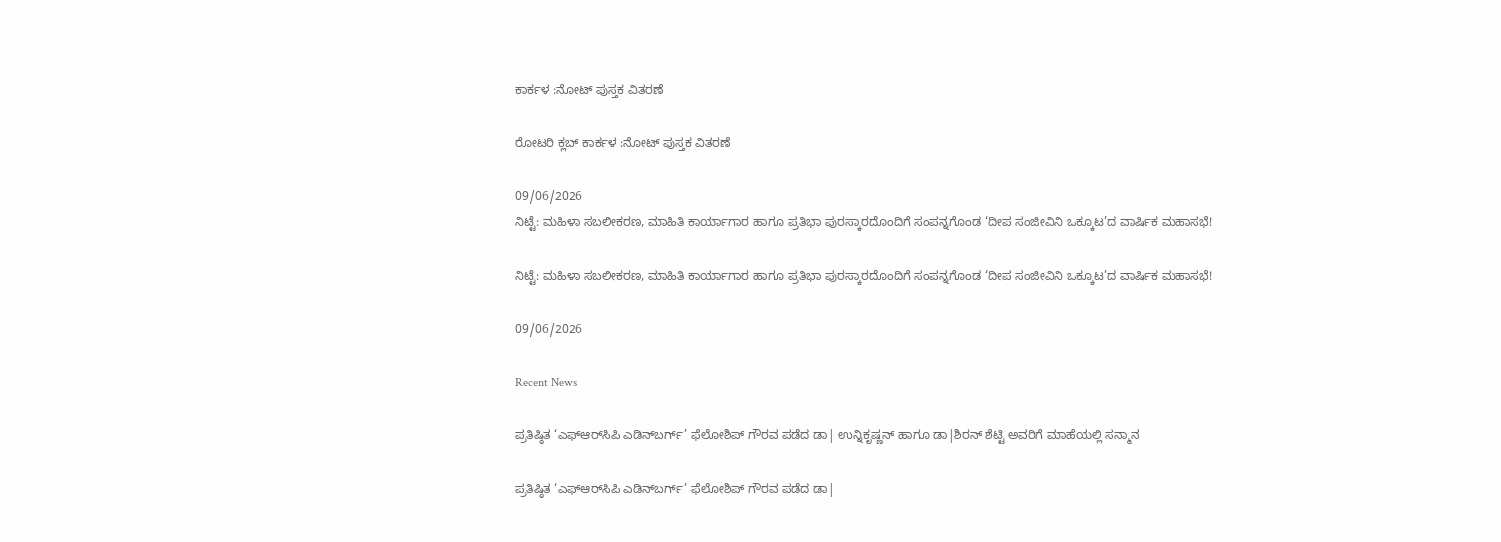ಕಾರ್ಕಳ :ನೋಟ್ ಪುಸ್ತಕ ವಿತರಣೆ

ರೋಟರಿ ಕ್ಲಬ್ ಕಾರ್ಕಳ :ನೋಟ್ ಪುಸ್ತಕ ವಿತರಣೆ

09/06/2026
ನಿಟ್ಟೆ: ಮಹಿಳಾ ಸಬಲೀಕರಣ, ಮಾಹಿತಿ ಕಾರ್ಯಾಗಾರ ಹಾಗೂ ಪ್ರತಿಭಾ ಪುರಸ್ಕಾರದೊಂದಿಗೆ ಸಂಪನ್ನಗೊಂಡ ‘ದೀಪ ಸಂಜೀವಿನಿ ಒಕ್ಕೂಟ’ದ ವಾರ್ಷಿಕ ಮಹಾಸಭೆ!

ನಿಟ್ಟೆ: ಮಹಿಳಾ ಸಬಲೀಕರಣ, ಮಾಹಿತಿ ಕಾರ್ಯಾಗಾರ ಹಾಗೂ ಪ್ರತಿಭಾ ಪುರಸ್ಕಾರದೊಂದಿಗೆ ಸಂಪನ್ನಗೊಂಡ ‘ದೀಪ ಸಂಜೀವಿನಿ ಒಕ್ಕೂಟ’ದ ವಾರ್ಷಿಕ ಮಹಾಸಭೆ!

09/06/2026

Recent News

ಪ್ರತಿಷ್ಠಿತ ‘ಎಫ್‌ಆರ್‌ಸಿಪಿ ಎಡಿನ್‌ಬರ್ಗ್’ ಫೆಲೋಶಿಪ್ ಗೌರವ ಪಡೆದ ಡಾ| ಉನ್ನಿಕೃಷ್ಣನ್ ಹಾಗೂ ಡಾ|ಶಿರನ್ ಶೆಟ್ಟಿ ಅವರಿಗೆ ಮಾಹೆಯಲ್ಲಿ ಸನ್ಮಾನ

ಪ್ರತಿಷ್ಠಿತ ‘ಎಫ್‌ಆರ್‌ಸಿಪಿ ಎಡಿನ್‌ಬರ್ಗ್’ ಫೆಲೋಶಿಪ್ ಗೌರವ ಪಡೆದ ಡಾ|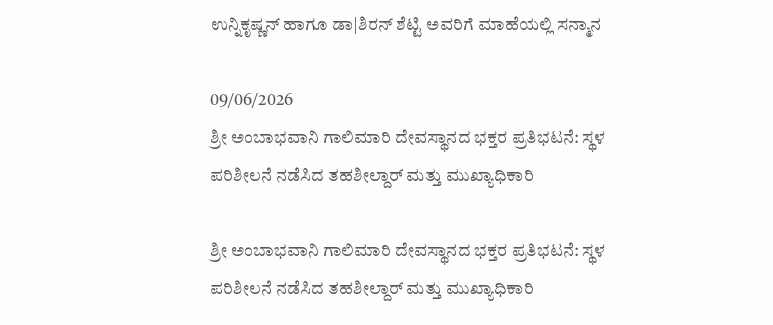ಉನ್ನಿಕೃಷ್ಣನ್ ಹಾಗೂ ಡಾ|ಶಿರನ್ ಶೆಟ್ಟಿ ಅವರಿಗೆ ಮಾಹೆಯಲ್ಲಿ ಸನ್ಮಾನ

09/06/2026
ಶ್ರೀ ಅಂಬಾಭವಾನಿ ಗಾಲಿಮಾರಿ ದೇವಸ್ಥಾನದ ಭಕ್ತರ ಪ್ರತಿಭಟನೆ: ಸ್ಥಳ ಪರಿಶೀಲನೆ ನಡೆಸಿದ ತಹಶೀಲ್ದಾರ್ ಮತ್ತು ಮುಖ್ಯಾಧಿಕಾರಿ

ಶ್ರೀ ಅಂಬಾಭವಾನಿ ಗಾಲಿಮಾರಿ ದೇವಸ್ಥಾನದ ಭಕ್ತರ ಪ್ರತಿಭಟನೆ: ಸ್ಥಳ ಪರಿಶೀಲನೆ ನಡೆಸಿದ ತಹಶೀಲ್ದಾರ್ ಮತ್ತು ಮುಖ್ಯಾಧಿಕಾರಿ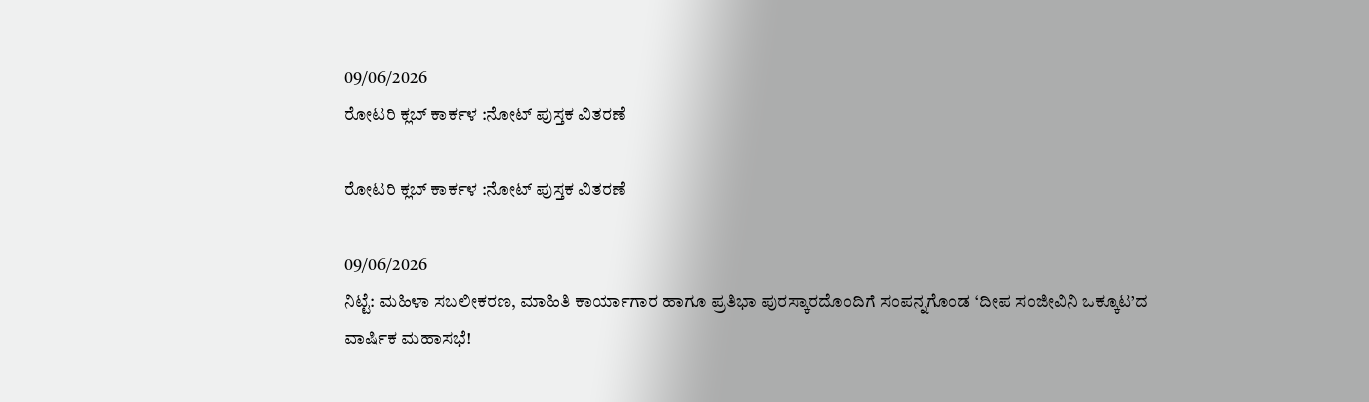09/06/2026
ರೋಟರಿ ಕ್ಲಬ್ ಕಾರ್ಕಳ :ನೋಟ್ ಪುಸ್ತಕ ವಿತರಣೆ

ರೋಟರಿ ಕ್ಲಬ್ ಕಾರ್ಕಳ :ನೋಟ್ ಪುಸ್ತಕ ವಿತರಣೆ

09/06/2026
ನಿಟ್ಟೆ: ಮಹಿಳಾ ಸಬಲೀಕರಣ, ಮಾಹಿತಿ ಕಾರ್ಯಾಗಾರ ಹಾಗೂ ಪ್ರತಿಭಾ ಪುರಸ್ಕಾರದೊಂದಿಗೆ ಸಂಪನ್ನಗೊಂಡ ‘ದೀಪ ಸಂಜೀವಿನಿ ಒಕ್ಕೂಟ’ದ ವಾರ್ಷಿಕ ಮಹಾಸಭೆ!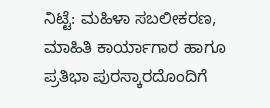ನಿಟ್ಟೆ: ಮಹಿಳಾ ಸಬಲೀಕರಣ, ಮಾಹಿತಿ ಕಾರ್ಯಾಗಾರ ಹಾಗೂ ಪ್ರತಿಭಾ ಪುರಸ್ಕಾರದೊಂದಿಗೆ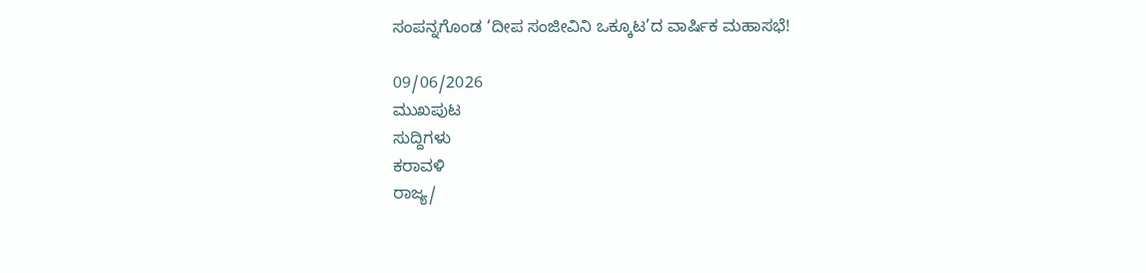ಸಂಪನ್ನಗೊಂಡ ‘ದೀಪ ಸಂಜೀವಿನಿ ಒಕ್ಕೂಟ’ದ ವಾರ್ಷಿಕ ಮಹಾಸಭೆ!

09/06/2026
ಮುಖಪುಟ
ಸುದ್ದಿಗಳು
ಕರಾವಳಿ
ರಾಜ್ಯ/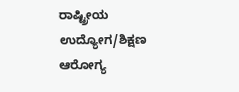ರಾಷ್ಟ್ರೀಯ
ಉದ್ಯೋಗ/ಶಿಕ್ಷಣ
ಆರೋಗ್ಯ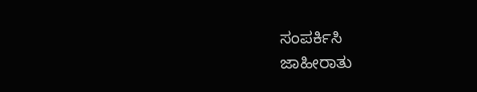ಸಂಪರ್ಕಿಸಿ
ಜಾಹೀರಾತು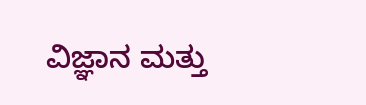ವಿಜ್ಞಾನ ಮತ್ತು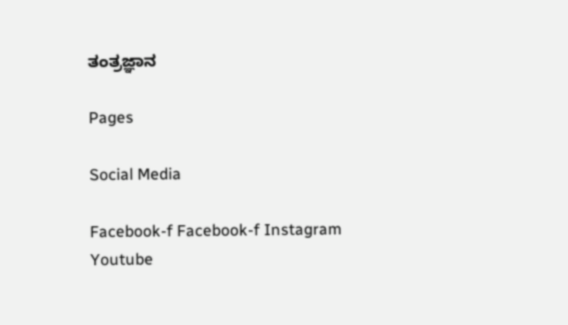ತಂತ್ರಜ್ಞಾನ

Pages

Social Media

Facebook-f Facebook-f Instagram Youtube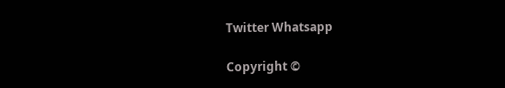Twitter Whatsapp

Copyright ©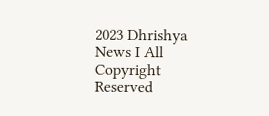2023 Dhrishya News I All Copyright Reserved